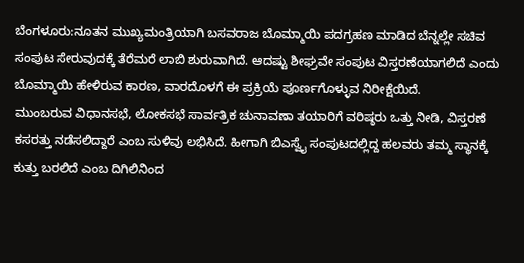ಬೆಂಗಳೂರು:ನೂತನ ಮುಖ್ಯಮಂತ್ರಿಯಾಗಿ ಬಸವರಾಜ ಬೊಮ್ಮಾಯಿ ಪದಗ್ರಹಣ ಮಾಡಿದ ಬೆನ್ನಲ್ಲೇ ಸಚಿವ ಸಂಪುಟ ಸೇರುವುದಕ್ಕೆ ತೆರೆಮರೆ ಲಾಬಿ ಶುರುವಾಗಿದೆ. ಆದಷ್ಟು ಶೀಘ್ರವೇ ಸಂಪುಟ ವಿಸ್ತರಣೆಯಾಗಲಿದೆ ಎಂದು ಬೊಮ್ಮಾಯಿ ಹೇಳಿರುವ ಕಾರಣ, ವಾರದೊಳಗೆ ಈ ಪ್ರಕ್ರಿಯೆ ಪೂರ್ಣಗೊಳ್ಳುವ ನಿರೀಕ್ಷೆಯಿದೆ.
ಮುಂಬರುವ ವಿಧಾನಸಭೆ, ಲೋಕಸಭೆ ಸಾರ್ವತ್ರಿಕ ಚುನಾವಣಾ ತಯಾರಿಗೆ ವರಿಷ್ಠರು ಒತ್ತು ನೀಡಿ, ವಿಸ್ತರಣೆ ಕಸರತ್ತು ನಡೆಸಲಿದ್ದಾರೆ ಎಂಬ ಸುಳಿವು ಲಭಿಸಿದೆ. ಹೀಗಾಗಿ ಬಿಎಸ್ವೈ ಸಂಪುಟದಲ್ಲಿದ್ದ ಹಲವರು ತಮ್ಮ ಸ್ಥಾನಕ್ಕೆ ಕುತ್ತು ಬರಲಿದೆ ಎಂಬ ದಿಗಿಲಿನಿಂದ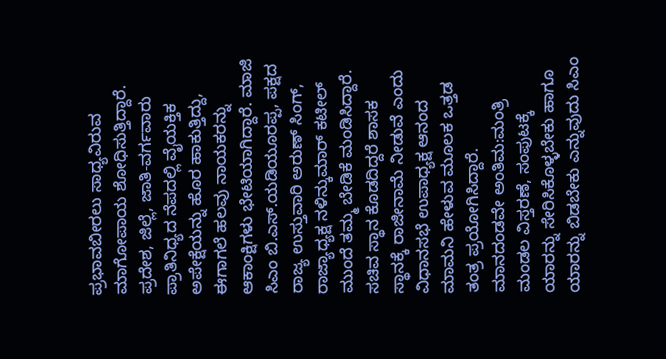ಪ್ರಭಾವಬೀರಲು ಸಾಧ್ಯವಿರುವ ಮಾಗೋಪಾಯ ಶೋಧಿಸುತ್ತಿದ್ದಾರೆ. ಪ್ರದೇಶ, ಜಿಲ್ಲೆ, ಜಾತಿ-ವರ್ಗವಾರು ಪ್ರಾತಿನಿಧ್ಯದ ನೆಪದಲ್ಲಿ ವೈಯಕ್ತಿಕ ಅಪೇಕ್ಷೆಯನ್ನು ಹೊರ ಹಾಕುತ್ತಿದ್ದು, ಈಗಾಗಲೆ ಹಲವು ನಾಯಕರನ್ನು ಆಕಾಂಕ್ಷಿಗಳು ಭೇಟಿಯಾಗಿದ್ದಾರೆ. ಮಾಜಿ ಸಿಎಂ ಬಿ.ಎಸ್.ಯಡಿಯೂರಪ್ಪ, ಪಕ್ಷದ ರಾಜ್ಯ ಉಸ್ತುವಾರಿ ಅರುಣ್ ಸಿಂಗ್, ರಾಜ್ಯಾಧ್ಯಕ್ಷ ನಳಿನ್ಕುಮಾರ್ ಕಟೀಲ್ ಮುಂದೆ ತಮ್ಮ ಬೇಡಿಕೆ ಮಂಡಿಸಿದ್ದಾರೆ. ಸಚಿವ ಸ್ಥಾನ ಕೊಡದಿದ್ದರೆ ಶಾಸಕ ಸ್ಥಾನಕ್ಕೆ ರಾಜೀನಾಮೆ ನೀಡುವೆ ಎಂದು ವಿಧಾನಸಭೆ ಉಪಾಧ್ಯಕ್ಷ ಆನಂದ ಮಾಮನಿ ಹೇಳುವ ಮೂಲಕ ಒತ್ತಡ ತಂತ್ರ ಪ್ರಯೋಗಿಸಿದ್ದಾರೆ.
ಮಾನದಂಡವೇ ಅಂತಿಮ:ಮಂತ್ರಿ ಮಂಡಲ ವಿಸ್ತರಣೆ, ಸಂಪುಟಕ್ಕೆ ಯಾರನ್ನು ಸೇರಿಸಿಕೊಳ್ಳಬೇಕು ಹಾಗೂ ಯಾರನ್ನು ಬಿಡಬೇಕು ಎನ್ನುವುದು ಸಿಎಂ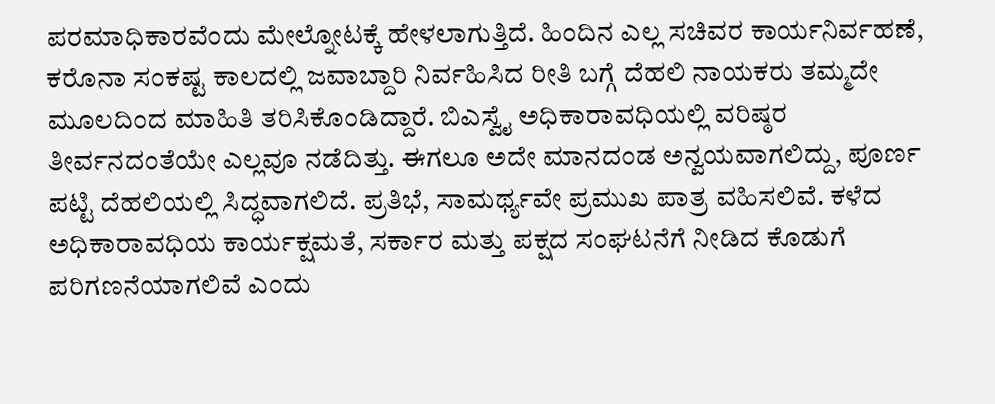ಪರಮಾಧಿಕಾರವೆಂದು ಮೇಲ್ನೋಟಕ್ಕೆ ಹೇಳಲಾಗುತ್ತಿದೆ. ಹಿಂದಿನ ಎಲ್ಲ ಸಚಿವರ ಕಾರ್ಯನಿರ್ವಹಣೆ, ಕರೊನಾ ಸಂಕಷ್ಟ ಕಾಲದಲ್ಲಿ ಜವಾಬ್ದಾರಿ ನಿರ್ವಹಿಸಿದ ರೀತಿ ಬಗ್ಗೆ ದೆಹಲಿ ನಾಯಕರು ತಮ್ಮದೇ ಮೂಲದಿಂದ ಮಾಹಿತಿ ತರಿಸಿಕೊಂಡಿದ್ದಾರೆ. ಬಿಎಸ್ವೈ ಅಧಿಕಾರಾವಧಿಯಲ್ಲಿ ವರಿಷ್ಠರ ತೀರ್ವನದಂತೆಯೇ ಎಲ್ಲವೂ ನಡೆದಿತ್ತು. ಈಗಲೂ ಅದೇ ಮಾನದಂಡ ಅನ್ವಯವಾಗಲಿದ್ದು, ಪೂರ್ಣ ಪಟ್ಟಿ ದೆಹಲಿಯಲ್ಲಿ ಸಿದ್ಧವಾಗಲಿದೆ. ಪ್ರತಿಭೆ, ಸಾಮರ್ಥ್ಯವೇ ಪ್ರಮುಖ ಪಾತ್ರ ವಹಿಸಲಿವೆ. ಕಳೆದ ಅಧಿಕಾರಾವಧಿಯ ಕಾರ್ಯಕ್ಷಮತೆ, ಸರ್ಕಾರ ಮತ್ತು ಪಕ್ಷದ ಸಂಘಟನೆಗೆ ನೀಡಿದ ಕೊಡುಗೆ ಪರಿಗಣನೆಯಾಗಲಿವೆ ಎಂದು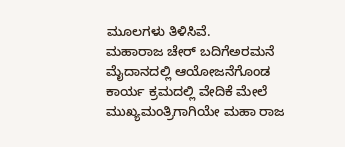ಮೂಲಗಳು ತಿಳಿಸಿವೆ.
ಮಹಾರಾಜ ಚೇರ್ ಬದಿಗೆಅರಮನೆ ಮೈದಾನದಲ್ಲಿ ಆಯೋಜನೆಗೊಂಡ ಕಾರ್ಯ ಕ್ರಮದಲ್ಲಿ ವೇದಿಕೆ ಮೇಲೆ ಮುಖ್ಯಮಂತ್ರಿಗಾಗಿಯೇ ಮಹಾ ರಾಜ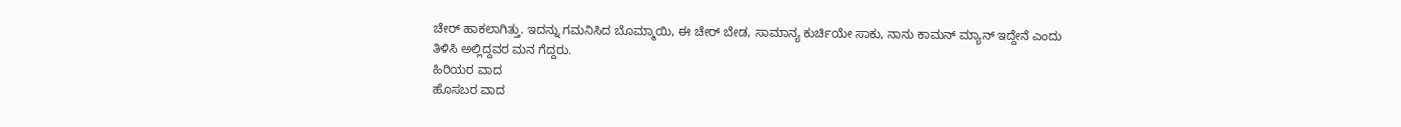ಚೇರ್ ಹಾಕಲಾಗಿತ್ತು. ಇದನ್ನು ಗಮನಿಸಿದ ಬೊಮ್ಮಾಯಿ, ಈ ಚೇರ್ ಬೇಡ, ಸಾಮಾನ್ಯ ಕುರ್ಚಿಯೇ ಸಾಕು, ನಾನು ಕಾಮನ್ ಮ್ಯಾನ್ ಇದ್ದೇನೆ ಎಂದು ತಿಳಿಸಿ ಅಲ್ಲಿದ್ದವರ ಮನ ಗೆದ್ದರು.
ಹಿರಿಯರ ವಾದ
ಹೊಸಬರ ವಾದ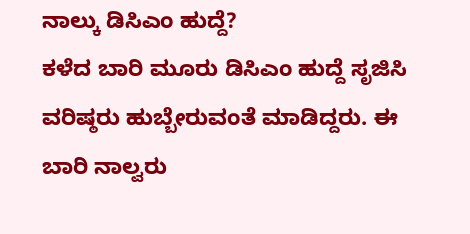ನಾಲ್ಕು ಡಿಸಿಎಂ ಹುದ್ದೆ?
ಕಳೆದ ಬಾರಿ ಮೂರು ಡಿಸಿಎಂ ಹುದ್ದೆ ಸೃಜಿಸಿ ವರಿಷ್ಠರು ಹುಬ್ಬೇರುವಂತೆ ಮಾಡಿದ್ದರು. ಈ ಬಾರಿ ನಾಲ್ವರು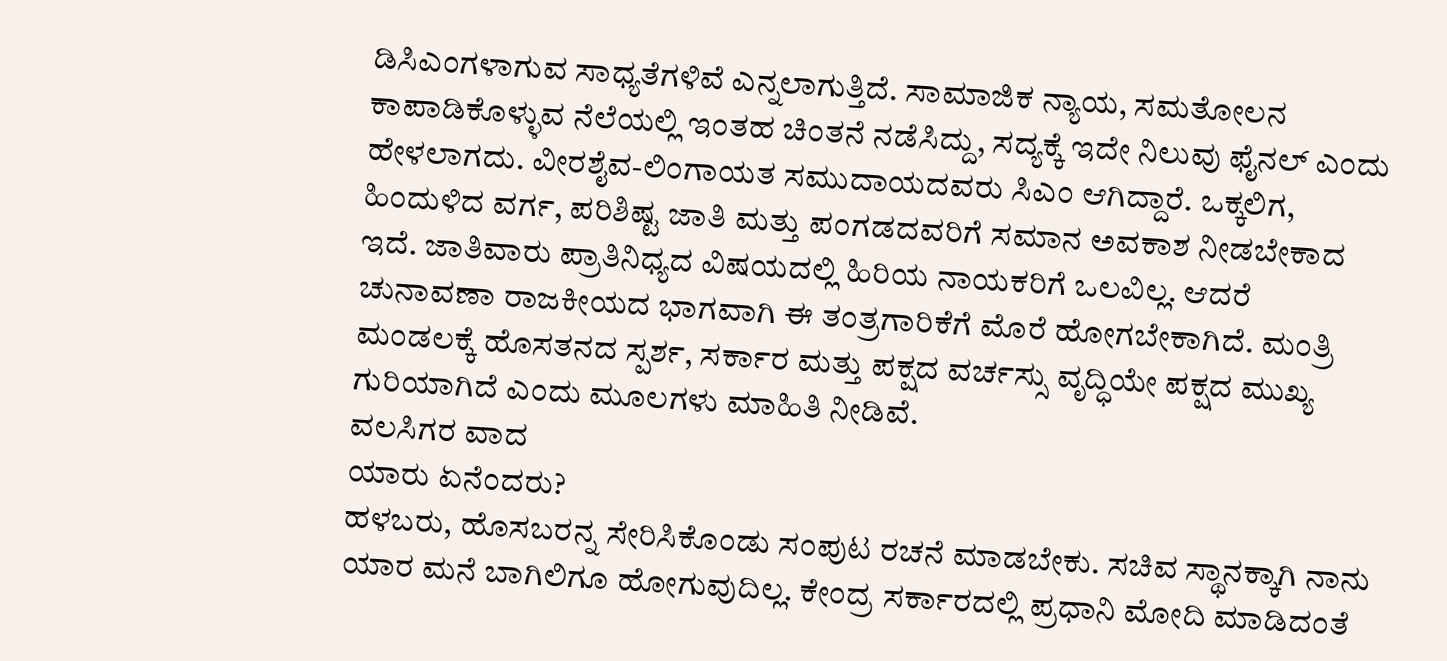ಡಿಸಿಎಂಗಳಾಗುವ ಸಾಧ್ಯತೆಗಳಿವೆ ಎನ್ನಲಾಗುತ್ತಿದೆ. ಸಾಮಾಜಿಕ ನ್ಯಾಯ, ಸಮತೋಲನ ಕಾಪಾಡಿಕೊಳ್ಳುವ ನೆಲೆಯಲ್ಲಿ ಇಂತಹ ಚಿಂತನೆ ನಡೆಸಿದ್ದು, ಸದ್ಯಕ್ಕೆ ಇದೇ ನಿಲುವು ಫೈನಲ್ ಎಂದು ಹೇಳಲಾಗದು. ವೀರಶೈವ-ಲಿಂಗಾಯತ ಸಮುದಾಯದವರು ಸಿಎಂ ಆಗಿದ್ದಾರೆ. ಒಕ್ಕಲಿಗ, ಹಿಂದುಳಿದ ವರ್ಗ, ಪರಿಶಿಷ್ಟ ಜಾತಿ ಮತ್ತು ಪಂಗಡದವರಿಗೆ ಸಮಾನ ಅವಕಾಶ ನೀಡಬೇಕಾದ ಇದೆ. ಜಾತಿವಾರು ಪ್ರಾತಿನಿಧ್ಯದ ವಿಷಯದಲ್ಲಿ ಹಿರಿಯ ನಾಯಕರಿಗೆ ಒಲವಿಲ್ಲ. ಆದರೆ ಚುನಾವಣಾ ರಾಜಕೀಯದ ಭಾಗವಾಗಿ ಈ ತಂತ್ರಗಾರಿಕೆಗೆ ಮೊರೆ ಹೋಗಬೇಕಾಗಿದೆ. ಮಂತ್ರಿ ಮಂಡಲಕ್ಕೆ ಹೊಸತನದ ಸ್ಪರ್ಶ, ಸರ್ಕಾರ ಮತ್ತು ಪಕ್ಷದ ವರ್ಚಸ್ಸು ವೃದ್ಧಿಯೇ ಪಕ್ಷದ ಮುಖ್ಯ ಗುರಿಯಾಗಿದೆ ಎಂದು ಮೂಲಗಳು ಮಾಹಿತಿ ನೀಡಿವೆ.
ವಲಸಿಗರ ವಾದ
ಯಾರು ಏನೆಂದರು?
ಹಳಬರು, ಹೊಸಬರನ್ನ ಸೇರಿಸಿಕೊಂಡು ಸಂಪುಟ ರಚನೆ ಮಾಡಬೇಕು. ಸಚಿವ ಸ್ಥಾನಕ್ಕಾಗಿ ನಾನು ಯಾರ ಮನೆ ಬಾಗಿಲಿಗೂ ಹೋಗುವುದಿಲ್ಲ. ಕೇಂದ್ರ ಸರ್ಕಾರದಲ್ಲಿ ಪ್ರಧಾನಿ ಮೋದಿ ಮಾಡಿದಂತೆ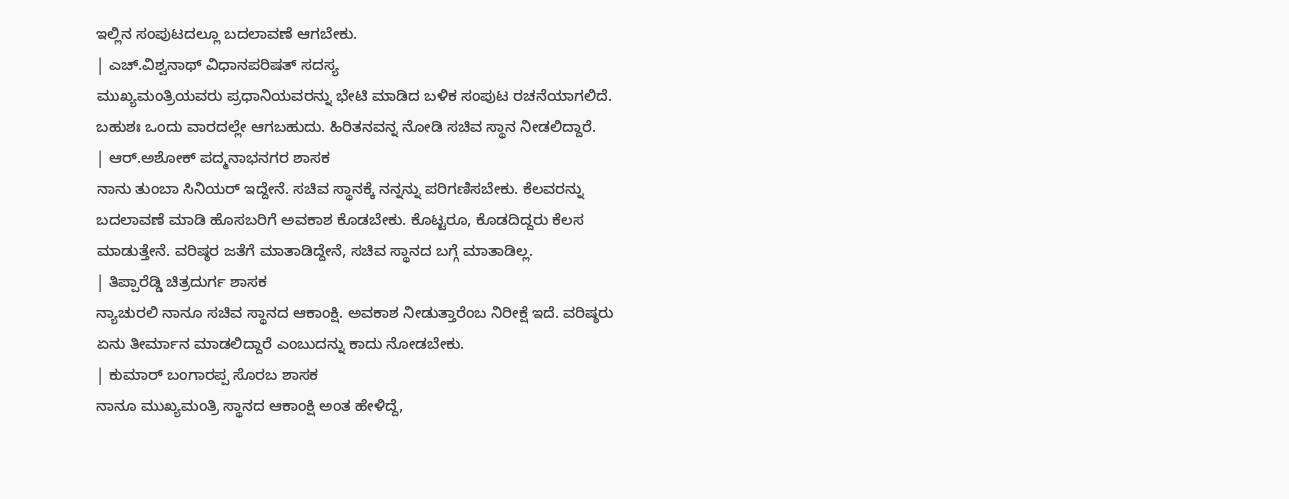ಇಲ್ಲಿನ ಸಂಪುಟದಲ್ಲೂ ಬದಲಾವಣೆ ಆಗಬೇಕು.
| ಎಚ್.ವಿಶ್ವನಾಥ್ ವಿಧಾನಪರಿಷತ್ ಸದಸ್ಯ
ಮುಖ್ಯಮಂತ್ರಿಯವರು ಪ್ರಧಾನಿಯವರನ್ನು ಭೇಟಿ ಮಾಡಿದ ಬಳಿಕ ಸಂಪುಟ ರಚನೆಯಾಗಲಿದೆ. ಬಹುಶಃ ಒಂದು ವಾರದಲ್ಲೇ ಆಗಬಹುದು. ಹಿರಿತನವನ್ನ ನೋಡಿ ಸಚಿವ ಸ್ಥಾನ ನೀಡಲಿದ್ದಾರೆ.
| ಆರ್.ಅಶೋಕ್ ಪದ್ಮನಾಭನಗರ ಶಾಸಕ
ನಾನು ತುಂಬಾ ಸಿನಿಯರ್ ಇದ್ದೇನೆ. ಸಚಿವ ಸ್ಥಾನಕ್ಕೆ ನನ್ನನ್ನು ಪರಿಗಣಿಸಬೇಕು. ಕೆಲವರನ್ನು ಬದಲಾವಣೆ ಮಾಡಿ ಹೊಸಬರಿಗೆ ಅವಕಾಶ ಕೊಡಬೇಕು. ಕೊಟ್ಟರೂ, ಕೊಡದಿದ್ದರು ಕೆಲಸ ಮಾಡುತ್ತೇನೆ. ವರಿಷ್ಠರ ಜತೆಗೆ ಮಾತಾಡಿದ್ದೇನೆ, ಸಚಿವ ಸ್ಥಾನದ ಬಗ್ಗೆ ಮಾತಾಡಿಲ್ಲ.
| ತಿಪ್ಪಾರೆಡ್ಡಿ ಚಿತ್ರದುರ್ಗ ಶಾಸಕ
ನ್ಯಾಚುರಲಿ ನಾನೂ ಸಚಿವ ಸ್ಥಾನದ ಆಕಾಂಕ್ಷಿ. ಅವಕಾಶ ನೀಡುತ್ತಾರೆಂಬ ನಿರೀಕ್ಷೆ ಇದೆ. ವರಿಷ್ಠರು ಏನು ತೀರ್ಮಾನ ಮಾಡಲಿದ್ದಾರೆ ಎಂಬುದನ್ನು ಕಾದು ನೋಡಬೇಕು.
| ಕುಮಾರ್ ಬಂಗಾರಪ್ಪ ಸೊರಬ ಶಾಸಕ
ನಾನೂ ಮುಖ್ಯಮಂತ್ರಿ ಸ್ಥಾನದ ಆಕಾಂಕ್ಷಿ ಅಂತ ಹೇಳಿದ್ದೆ,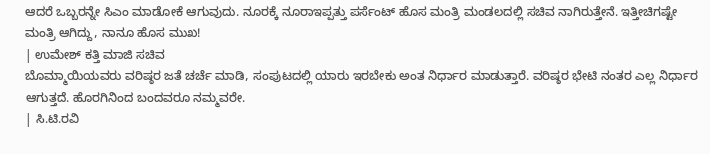ಆದರೆ ಒಬ್ಬರನ್ನೇ ಸಿಎಂ ಮಾಡೋಕೆ ಆಗುವುದು. ನೂರಕ್ಕೆ ನೂರಾಇಪ್ಪತ್ತು ಪರ್ಸೆಂಟ್ ಹೊಸ ಮಂತ್ರಿ ಮಂಡಲದಲ್ಲಿ ಸಚಿವ ನಾಗಿರುತ್ತೇನೆ. ಇತ್ತೀಚಿಗಷ್ಟೇ ಮಂತ್ರಿ ಆಗಿದ್ದು, ನಾನೂ ಹೊಸ ಮುಖ!
| ಉಮೇಶ್ ಕತ್ತಿ ಮಾಜಿ ಸಚಿವ
ಬೊಮ್ಮಾಯಿಯವರು ವರಿಷ್ಠರ ಜತೆ ಚರ್ಚೆ ಮಾಡಿ, ಸಂಪುಟದಲ್ಲಿ ಯಾರು ಇರಬೇಕು ಅಂತ ನಿರ್ಧಾರ ಮಾಡುತ್ತಾರೆ. ವರಿಷ್ಠರ ಭೇಟಿ ನಂತರ ಎಲ್ಲ ನಿರ್ಧಾರ ಆಗುತ್ತದೆ. ಹೊರಗಿನಿಂದ ಬಂದವರೂ ನಮ್ಮವರೇ.
| ಸಿ.ಟಿ.ರವಿ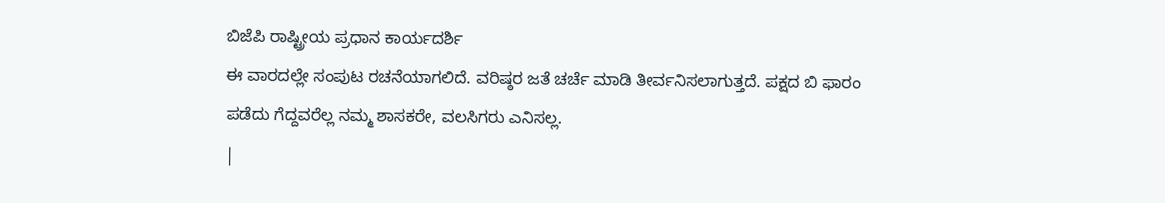ಬಿಜೆಪಿ ರಾಷ್ಟ್ರೀಯ ಪ್ರಧಾನ ಕಾರ್ಯದರ್ಶಿ
ಈ ವಾರದಲ್ಲೇ ಸಂಪುಟ ರಚನೆಯಾಗಲಿದೆ. ವರಿಷ್ಠರ ಜತೆ ಚರ್ಚೆ ಮಾಡಿ ತೀರ್ವನಿಸಲಾಗುತ್ತದೆ. ಪಕ್ಷದ ಬಿ ಫಾರಂ ಪಡೆದು ಗೆದ್ದವರೆಲ್ಲ ನಮ್ಮ ಶಾಸಕರೇ, ವಲಸಿಗರು ಎನಿಸಲ್ಲ.
|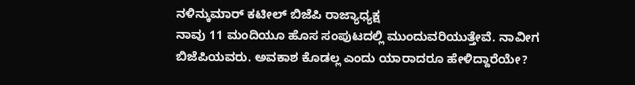ನಳಿನ್ಕುಮಾರ್ ಕಟೀಲ್ ಬಿಜೆಪಿ ರಾಜ್ಯಾಧ್ಯಕ್ಷ
ನಾವು 11 ಮಂದಿಯೂ ಹೊಸ ಸಂಪುಟದಲ್ಲಿ ಮುಂದುವರಿಯುತ್ತೇವೆ. ನಾವೀಗ ಬಿಜೆಪಿಯವರು. ಅವಕಾಶ ಕೊಡಲ್ಲ ಎಂದು ಯಾರಾದರೂ ಹೇಳಿದ್ದಾರೆಯೇ?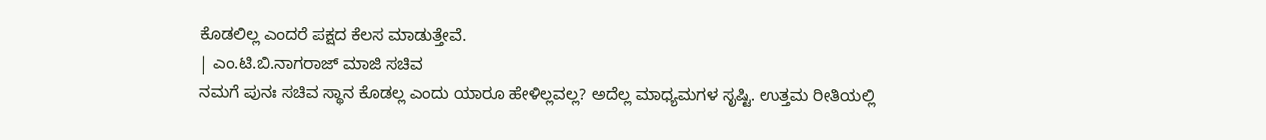ಕೊಡಲಿಲ್ಲ ಎಂದರೆ ಪಕ್ಷದ ಕೆಲಸ ಮಾಡುತ್ತೇವೆ.
| ಎಂ.ಟಿ.ಬಿ.ನಾಗರಾಜ್ ಮಾಜಿ ಸಚಿವ
ನಮಗೆ ಪುನಃ ಸಚಿವ ಸ್ಥಾನ ಕೊಡಲ್ಲ ಎಂದು ಯಾರೂ ಹೇಳಿಲ್ಲವಲ್ಲ? ಅದೆಲ್ಲ ಮಾಧ್ಯಮಗಳ ಸೃಷ್ಟಿ. ಉತ್ತಮ ರೀತಿಯಲ್ಲಿ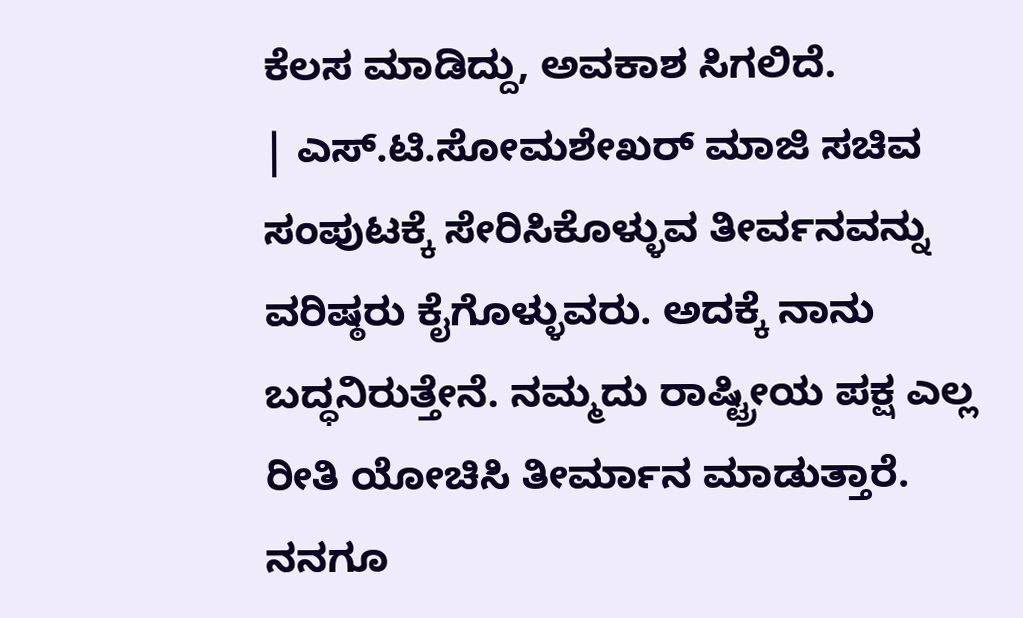ಕೆಲಸ ಮಾಡಿದ್ದು, ಅವಕಾಶ ಸಿಗಲಿದೆ.
| ಎಸ್.ಟಿ.ಸೋಮಶೇಖರ್ ಮಾಜಿ ಸಚಿವ
ಸಂಪುಟಕ್ಕೆ ಸೇರಿಸಿಕೊಳ್ಳುವ ತೀರ್ವನವನ್ನು ವರಿಷ್ಠರು ಕೈಗೊಳ್ಳುವರು. ಅದಕ್ಕೆ ನಾನು ಬದ್ಧನಿರುತ್ತೇನೆ. ನಮ್ಮದು ರಾಷ್ಟ್ರೀಯ ಪಕ್ಷ ಎಲ್ಲ ರೀತಿ ಯೋಚಿಸಿ ತೀರ್ಮಾನ ಮಾಡುತ್ತಾರೆ. ನನಗೂ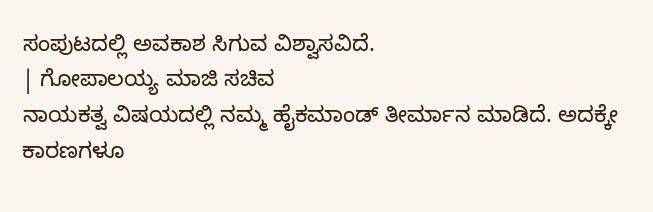ಸಂಪುಟದಲ್ಲಿ ಅವಕಾಶ ಸಿಗುವ ವಿಶ್ವಾಸವಿದೆ.
| ಗೋಪಾಲಯ್ಯ ಮಾಜಿ ಸಚಿವ
ನಾಯಕತ್ವ ವಿಷಯದಲ್ಲಿ ನಮ್ಮ ಹೈಕಮಾಂಡ್ ತೀರ್ಮಾನ ಮಾಡಿದೆ. ಅದಕ್ಕೇ ಕಾರಣಗಳೂ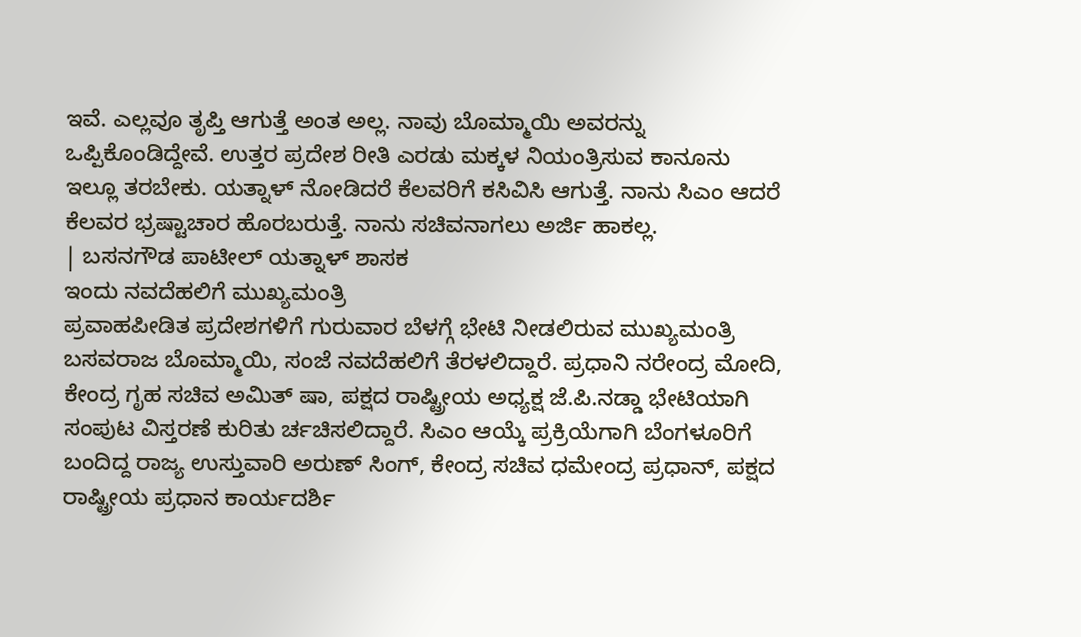ಇವೆ. ಎಲ್ಲವೂ ತೃಪ್ತಿ ಆಗುತ್ತೆ ಅಂತ ಅಲ್ಲ. ನಾವು ಬೊಮ್ಮಾಯಿ ಅವರನ್ನು ಒಪ್ಪಿಕೊಂಡಿದ್ದೇವೆ. ಉತ್ತರ ಪ್ರದೇಶ ರೀತಿ ಎರಡು ಮಕ್ಕಳ ನಿಯಂತ್ರಿಸುವ ಕಾನೂನು ಇಲ್ಲೂ ತರಬೇಕು. ಯತ್ನಾಳ್ ನೋಡಿದರೆ ಕೆಲವರಿಗೆ ಕಸಿವಿಸಿ ಆಗುತ್ತೆ. ನಾನು ಸಿಎಂ ಆದರೆ ಕೆಲವರ ಭ್ರಷ್ಟಾಚಾರ ಹೊರಬರುತ್ತೆ. ನಾನು ಸಚಿವನಾಗಲು ಅರ್ಜಿ ಹಾಕಲ್ಲ.
| ಬಸನಗೌಡ ಪಾಟೀಲ್ ಯತ್ನಾಳ್ ಶಾಸಕ
ಇಂದು ನವದೆಹಲಿಗೆ ಮುಖ್ಯಮಂತ್ರಿ
ಪ್ರವಾಹಪೀಡಿತ ಪ್ರದೇಶಗಳಿಗೆ ಗುರುವಾರ ಬೆಳಗ್ಗೆ ಭೇಟಿ ನೀಡಲಿರುವ ಮುಖ್ಯಮಂತ್ರಿ ಬಸವರಾಜ ಬೊಮ್ಮಾಯಿ, ಸಂಜೆ ನವದೆಹಲಿಗೆ ತೆರಳಲಿದ್ದಾರೆ. ಪ್ರಧಾನಿ ನರೇಂದ್ರ ಮೋದಿ, ಕೇಂದ್ರ ಗೃಹ ಸಚಿವ ಅಮಿತ್ ಷಾ, ಪಕ್ಷದ ರಾಷ್ಟ್ರೀಯ ಅಧ್ಯಕ್ಷ ಜೆ.ಪಿ.ನಡ್ಡಾ ಭೇಟಿಯಾಗಿ ಸಂಪುಟ ವಿಸ್ತರಣೆ ಕುರಿತು ರ್ಚಚಿಸಲಿದ್ದಾರೆ. ಸಿಎಂ ಆಯ್ಕೆ ಪ್ರಕ್ರಿಯೆಗಾಗಿ ಬೆಂಗಳೂರಿಗೆ ಬಂದಿದ್ದ ರಾಜ್ಯ ಉಸ್ತುವಾರಿ ಅರುಣ್ ಸಿಂಗ್, ಕೇಂದ್ರ ಸಚಿವ ಧಮೇಂದ್ರ ಪ್ರಧಾನ್, ಪಕ್ಷದ ರಾಷ್ಟ್ರೀಯ ಪ್ರಧಾನ ಕಾರ್ಯದರ್ಶಿ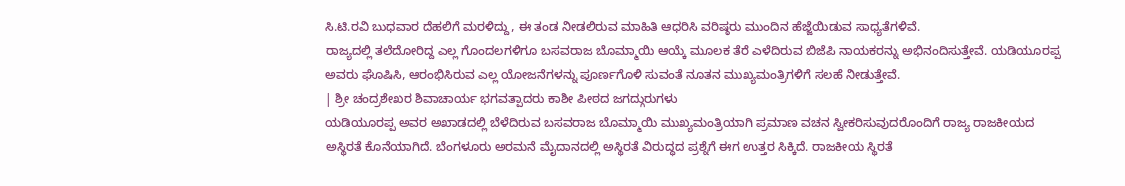ಸಿ.ಟಿ.ರವಿ ಬುಧವಾರ ದೆಹಲಿಗೆ ಮರಳಿದ್ದು, ಈ ತಂಡ ನೀಡಲಿರುವ ಮಾಹಿತಿ ಆಧರಿಸಿ ವರಿಷ್ಠರು ಮುಂದಿನ ಹೆಜ್ಜೆಯಿಡುವ ಸಾಧ್ಯತೆಗಳಿವೆ.
ರಾಜ್ಯದಲ್ಲಿ ತಲೆದೋರಿದ್ದ ಎಲ್ಲ ಗೊಂದಲಗಳಿಗೂ ಬಸವರಾಜ ಬೊಮ್ಮಾಯಿ ಆಯ್ಕೆ ಮೂಲಕ ತೆರೆ ಎಳೆದಿರುವ ಬಿಜೆಪಿ ನಾಯಕರನ್ನು ಅಭಿನಂದಿಸುತ್ತೇವೆ. ಯಡಿಯೂರಪ್ಪ ಅವರು ಘೊಷಿಸಿ, ಆರಂಭಿಸಿರುವ ಎಲ್ಲ ಯೋಜನೆಗಳನ್ನು ಪೂರ್ಣಗೊಳಿ ಸುವಂತೆ ನೂತನ ಮುಖ್ಯಮಂತ್ರಿಗಳಿಗೆ ಸಲಹೆ ನೀಡುತ್ತೇವೆ.
| ಶ್ರೀ ಚಂದ್ರಶೇಖರ ಶಿವಾಚಾರ್ಯ ಭಗವತ್ಪಾದರು ಕಾಶೀ ಪೀಠದ ಜಗದ್ಗುರುಗಳು
ಯಡಿಯೂರಪ್ಪ ಅವರ ಅಖಾಡದಲ್ಲಿ ಬೆಳೆದಿರುವ ಬಸವರಾಜ ಬೊಮ್ಮಾಯಿ ಮುಖ್ಯಮಂತ್ರಿಯಾಗಿ ಪ್ರಮಾಣ ವಚನ ಸ್ವೀಕರಿಸುವುದರೊಂದಿಗೆ ರಾಜ್ಯ ರಾಜಕೀಯದ ಅಸ್ಥಿರತೆ ಕೊನೆಯಾಗಿದೆ. ಬೆಂಗಳೂರು ಅರಮನೆ ಮೈದಾನದಲ್ಲಿ ಅಸ್ಥಿರತೆ ವಿರುದ್ಧದ ಪ್ರಶ್ನೆಗೆ ಈಗ ಉತ್ತರ ಸಿಕ್ಕಿದೆ. ರಾಜಕೀಯ ಸ್ಥಿರತೆ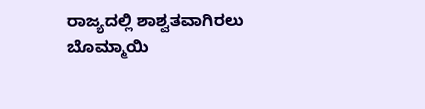ರಾಜ್ಯದಲ್ಲಿ ಶಾಶ್ವತವಾಗಿರಲು ಬೊಮ್ಮಾಯಿ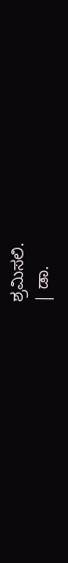ಶ್ರಮಿಸಲಿ.
| ಡಾ.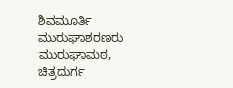ಶಿವಮೂರ್ತಿ ಮುರುಘಾಶರಣರು ಮುರುಘಾಮಠ, ಚಿತ್ರದುರ್ಗ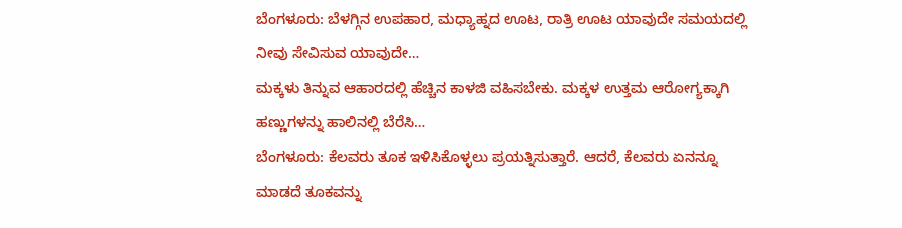ಬೆಂಗಳೂರು: ಬೆಳಗ್ಗಿನ ಉಪಹಾರ, ಮಧ್ಯಾಹ್ನದ ಊಟ, ರಾತ್ರಿ ಊಟ ಯಾವುದೇ ಸಮಯದಲ್ಲಿ ನೀವು ಸೇವಿಸುವ ಯಾವುದೇ…
ಮಕ್ಕಳು ತಿನ್ನುವ ಆಹಾರದಲ್ಲಿ ಹೆಚ್ಚಿನ ಕಾಳಜಿ ವಹಿಸಬೇಕು. ಮಕ್ಕಳ ಉತ್ತಮ ಆರೋಗ್ಯಕ್ಕಾಗಿ ಹಣ್ಣುಗಳನ್ನು ಹಾಲಿನಲ್ಲಿ ಬೆರೆಸಿ…
ಬೆಂಗಳೂರು: ಕೆಲವರು ತೂಕ ಇಳಿಸಿಕೊಳ್ಳಲು ಪ್ರಯತ್ನಿಸುತ್ತಾರೆ. ಆದರೆ, ಕೆಲವರು ಏನನ್ನೂ ಮಾಡದೆ ತೂಕವನ್ನು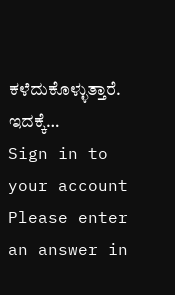ಕಳೆದುಕೊಳ್ಳುತ್ತಾರೆ. ಇದಕ್ಕೆ…
Sign in to your account
Please enter an answer in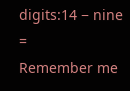digits:14 − nine =
Remember me